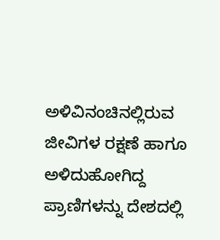ಅಳಿವಿನಂಚಿನಲ್ಲಿರುವ ಜೀವಿಗಳ ರಕ್ಷಣೆ ಹಾಗೂ ಅಳಿದುಹೋಗಿದ್ದ ಪ್ರಾಣಿಗಳನ್ನು ದೇಶದಲ್ಲಿ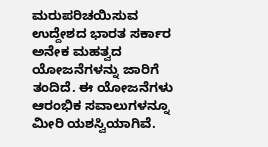ಮರುಪರಿಚಯಿಸುವ ಉದ್ದೇಶದ ಭಾರತ ಸರ್ಕಾರ ಅನೇಕ ಮಹತ್ವದ ಯೋಜನೆಗಳನ್ನು ಜಾರಿಗೆ ತಂದಿದೆ. ಈ ಯೋಜನೆಗಳು ಆರಂಭಿಕ ಸವಾಲುಗಳನ್ನೂ ಮೀರಿ ಯಶಸ್ವಿಯಾಗಿವೆ.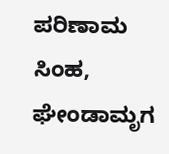ಪರಿಣಾಮ ಸಿಂಹ, ಘೇಂಡಾಮೃಗ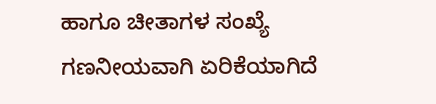ಹಾಗೂ ಚೀತಾಗಳ ಸಂಖ್ಯೆ ಗಣನೀಯವಾಗಿ ಏರಿಕೆಯಾಗಿದೆ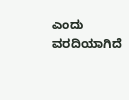ಎಂದು ವರದಿಯಾಗಿದೆ